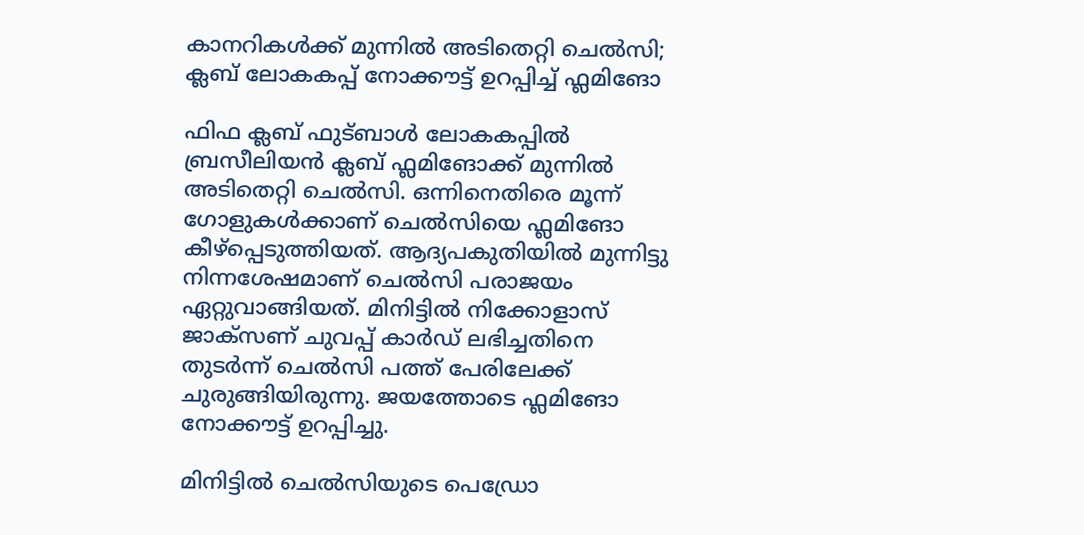കാനറികൾക്ക് മുന്നിൽ അടിതെറ്റി ചെല്‍സി; ക്ലബ് ലോകകപ്പ് നോക്കൗട്ട് ഉറപ്പിച്ച് ഫ്ലമിങോ

ഫിഫ ക്ലബ് ഫുട്ബാൾ ലോകകപ്പില്‍ ബ്രസീലിയന്‍ ക്ലബ് ഫ്ലമിങോക്ക് മുന്നില്‍ അടിതെറ്റി ചെല്‍സി. ഒന്നിനെതിരെ മൂന്ന് ഗോളുകൾക്കാണ് ചെല്‍സിയെ ഫ്ലമിങോ കീഴ്‌പ്പെടുത്തിയത്. ആദ്യപകുതിയിൽ മുന്നിട്ടു നിന്നശേഷമാണ് ചെൽസി പരാജ‍യം ഏറ്റുവാങ്ങിയത്. മിനിട്ടില്‍ നിക്കോളാസ് ജാക്‌സണ് ചുവപ്പ് കാര്‍ഡ് ലഭിച്ചതിനെ തുടര്‍ന്ന് ചെല്‍സി പത്ത് പേരിലേക്ക് ചുരുങ്ങിയിരുന്നു. ജയത്തോടെ ഫ്ലമിങോ നോക്കൗട്ട് ഉറപ്പിച്ചു.

മിനിട്ടില്‍ ചെല്‍സിയുടെ പെഡ്രോ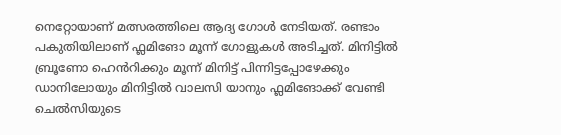നെറ്റോയാണ് മത്സരത്തിലെ ആദ്യ ഗോള്‍ നേടിയത്. രണ്ടാം പകുതിയിലാണ് ഫ്ലമിങോ മൂന്ന് ഗോളുകള്‍ അടിച്ചത്. മിനിട്ടില്‍ ബ്രൂണോ ഹെൻറിക്കും മൂന്ന് മിനിട്ട് പിന്നിട്ടപ്പോഴേക്കും ഡാനിലോയും മിനിട്ടില്‍ വാലസി യാനും ഫ്ലമിങോക്ക് വേണ്ടി ചെല്‍സിയുടെ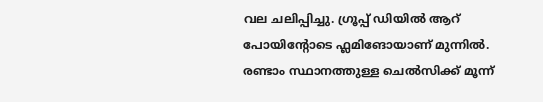വല ചലിപ്പിച്ചു. ഗ്രൂപ്പ് ഡിയില്‍ ആറ് പോയിന്റോടെ ഫ്ലമിങോയാണ് മുന്നില്‍. രണ്ടാം സ്ഥാനത്തുള്ള ചെല്‍സിക്ക് മൂന്ന്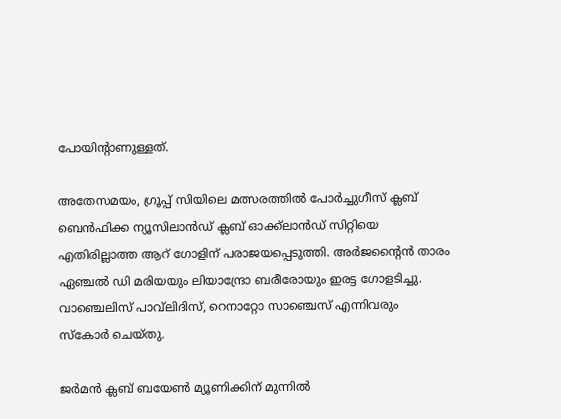പോയിന്റാണുള്ളത്.

അതേസമയം, ഗ്രൂപ്പ് സിയിലെ മത്സരത്തില്‍ പോര്‍ച്ചുഗീസ് ക്ലബ് ബെന്‍ഫിക്ക ന്യൂസിലാന്‍ഡ് ക്ലബ് ഓക്ക്‌ലാന്‍ഡ് സിറ്റിയെ എതിരില്ലാത്ത ആറ് ഗോളിന് പരാജയപ്പെടുത്തി. അര്‍ജന്റൈന്‍ താരം ഏഞ്ചല്‍ ഡി മരിയയും ലിയാന്ദ്രോ ബരീരോയും ഇരട്ട ഗോളടിച്ചു. വാഞ്ചെലിസ് പാവ്‌ലിദിസ്, റെനാറ്റോ സാഞ്ചെസ് എന്നിവരും സ്‌കോര്‍ ചെയ്തു.

ജര്‍മന്‍ ക്ലബ് ബയേണ്‍ മ്യൂണിക്കിന് മുന്നില്‍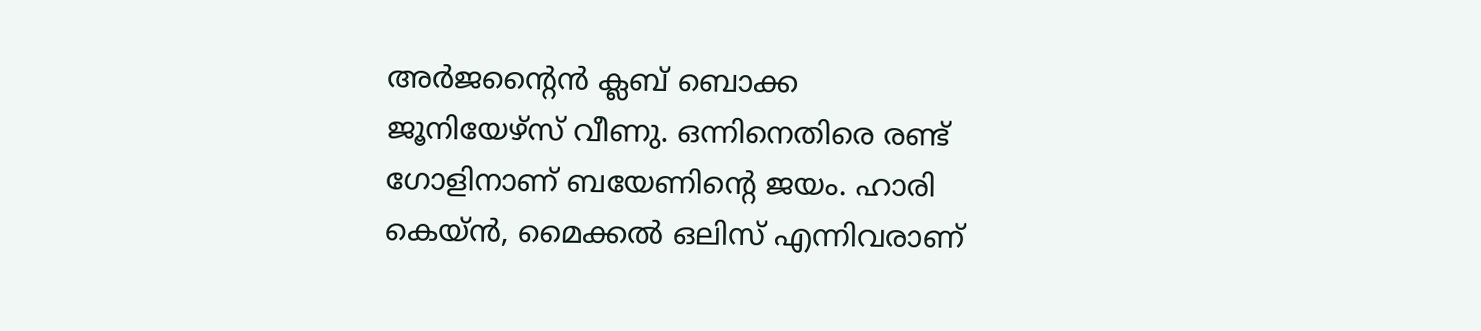അര്‍ജന്റൈന്‍ ക്ലബ് ബൊക്ക ജൂനിയേഴ്‌സ് വീണു. ഒന്നിനെതിരെ രണ്ട് ഗോളിനാണ് ബയേണിന്റെ ജയം. ഹാരി കെയ്ന്‍, മൈക്കല്‍ ഒലിസ് എന്നിവരാണ്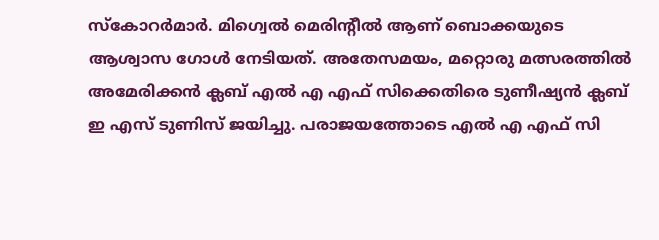സ്‌കോറര്‍മാര്‍. മിഗ്വെല്‍ മെരിന്റീല്‍ ആണ് ബൊക്കയുടെ ആശ്വാസ ഗോള്‍ നേടിയത്. അതേസമയം, മറ്റൊരു മത്സരത്തില്‍ അമേരിക്കന്‍ ക്ലബ് എല്‍ എ എഫ് സിക്കെതിരെ ടുണീഷ്യന്‍ ക്ലബ് ഇ എസ് ടുണിസ് ജയിച്ചു. പരാജയത്തോടെ എല്‍ എ എഫ് സി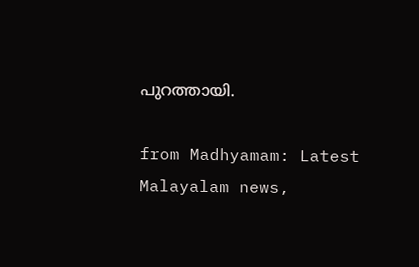പുറത്തായി.

from Madhyamam: Latest Malayalam news,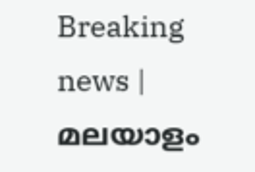Breaking news | മലയാളം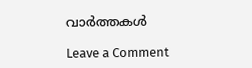വാർത്തകൾ

Leave a Comment